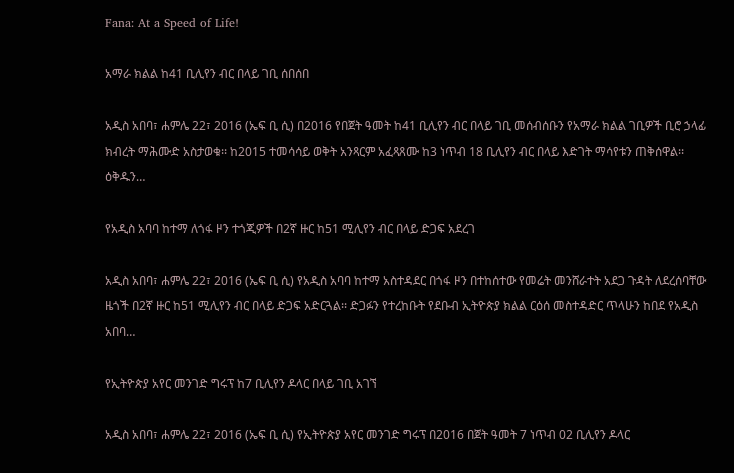Fana: At a Speed of Life!

አማራ ክልል ከ41 ቢሊየን ብር በላይ ገቢ ሰበሰበ

አዲስ አበባ፣ ሐምሌ 22፣ 2016 (ኤፍ ቢ ሲ) በ2016 የበጀት ዓመት ከ41 ቢሊየን ብር በላይ ገቢ መሰብሰቡን የአማራ ክልል ገቢዎች ቢሮ ኃላፊ ክብረት ማሕሙድ አስታወቁ፡፡ ከ2015 ተመሳሳይ ወቅት አንጻርም አፈጻጸሙ ከ3 ነጥብ 18 ቢሊየን ብር በላይ እድገት ማሳየቱን ጠቅሰዋል፡፡ ዕቅዱን…

የአዲስ አባባ ከተማ ለጎፋ ዞን ተጎጂዎች በ2ኛ ዙር ከ51 ሚሊየን ብር በላይ ድጋፍ አደረገ

አዲስ አበባ፣ ሐምሌ 22፣ 2016 (ኤፍ ቢ ሲ) የአዲስ አባባ ከተማ አስተዳደር በጎፋ ዞን በተከሰተው የመሬት መንሸራተት አደጋ ጉዳት ለደረሰባቸው ዜጎች በ2ኛ ዙር ከ51 ሚሊየን ብር በላይ ድጋፍ አድርጓል፡፡ ድጋፉን የተረከቡት የደቡብ ኢትዮጵያ ክልል ርዕሰ መስተዳድር ጥላሁን ከበደ የአዲስ አበባ…

የኢትዮጵያ አየር መንገድ ግሩፕ ከ7 ቢሊየን ዶላር በላይ ገቢ አገኘ

አዲስ አበባ፣ ሐምሌ 22፣ 2016 (ኤፍ ቢ ሲ) የኢትዮጵያ አየር መንገድ ግሩፕ በ2016 በጀት ዓመት 7 ነጥብ 02 ቢሊየን ዶላር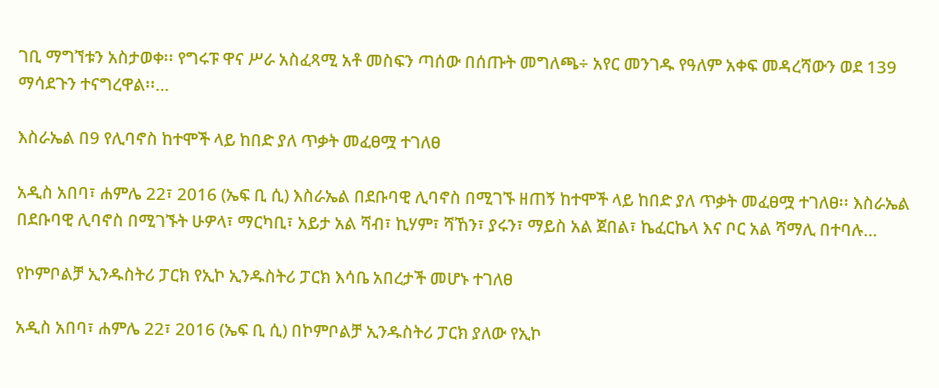ገቢ ማግኘቱን አስታወቀ፡፡ የግሩፑ ዋና ሥራ አስፈጻሚ አቶ መስፍን ጣሰው በሰጡት መግለጫ÷ አየር መንገዱ የዓለም አቀፍ መዳረሻውን ወደ 139 ማሳደጉን ተናግረዋል፡፡…

እስራኤል በ9 የሊባኖስ ከተሞች ላይ ከበድ ያለ ጥቃት መፈፀሟ ተገለፀ

አዲስ አበባ፣ ሐምሌ 22፣ 2016 (ኤፍ ቢ ሲ) እስራኤል በደቡባዊ ሊባኖስ በሚገኙ ዘጠኝ ከተሞች ላይ ከበድ ያለ ጥቃት መፈፀሟ ተገለፀ፡፡ እስራኤል በደቡባዊ ሊባኖስ በሚገኙት ሁዎላ፣ ማርካቢ፣ አይታ አል ሻብ፣ ኪሃም፣ ሻኸን፣ ያሩን፣ ማይስ አል ጀበል፣ ኬፈርኬላ እና ቦር አል ሻማሊ በተባሉ…

የኮምቦልቻ ኢንዱስትሪ ፓርክ የኢኮ ኢንዱስትሪ ፓርክ እሳቤ አበረታች መሆኑ ተገለፀ

አዲስ አበባ፣ ሐምሌ 22፣ 2016 (ኤፍ ቢ ሲ) በኮምቦልቻ ኢንዱስትሪ ፓርክ ያለው የኢኮ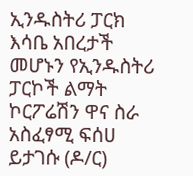ኢንዱስትሪ ፓርክ እሳቤ አበረታች መሆኑን የኢንዱስትሪ ፓርኮች ልማት ኮርፖሬሽን ዋና ስራ አስፈፃሚ ፍሰሀ ይታገሱ (ዶ/ር)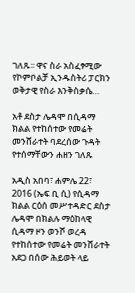ገለጹ፡፡ ዋና ስራ አስፈፃሚው የኮምቦልቻ ኢንዱስትሪ ፓርክን ወቅታዊ የስራ እንቅስቃሴ…

አቶ ደስታ ሌዳሞ በሲዳማ ክልል የተከሰተው የመሬት መንሸራተት ባደረሰው ጉዳት የተሰማቸውን ሐዘን ገለጹ

አዲስ አበባ፣ ሐምሌ 22፣ 2016 (ኤፍ ቢ ሲ) የሲዳማ ክልል ርዕሰ መሥተዳድር ደስታ ሌዳሞ በክልሉ ማዕከላዊ ሲዳማ ዞን ወንሾ ወረዳ የተከሰተው የመሬት መንሸራተት አደጋ በሰው ሕይወት ላይ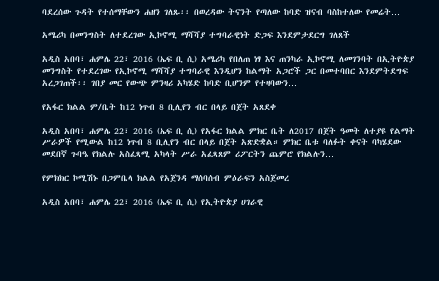ባደረሰው ጉዳት የተሰማቸውን ሐዘን ገለጹ፡፡ በወረዳው ትናንት የጣለው ከባድ ዝናብ ባስከተለው የመሬት…

አሜሪካ በመንግስት ለተደረገው ኢኮኖሚ ማሻሻያ ተግባራዊነት ድጋፍ እንደምታደርግ ገለጸች

አዲስ አበባ፣ ሐምሌ 22፣ 2016 (ኤፍ ቢ ሲ) አሜሪካ የበለጠ ነፃ እና ጠንካራ ኢኮኖሚ ለመገንባት በኢትዮጵያ መንግስት የተደረገው የኢኮኖሚ ማሻሻያ ተግባራዊ እንዲሆን ከልማት አጋሮች ጋር በመተባበር እንደምትደግፍ አረጋገጠች፡፡ ገበያ መር የውጭ ምንዛሪ አካሄድ ከባድ ቢሆንም የተዛባውን…

የአፋር ክልል ም/ቤት ከ12 ነጥብ 8 ቢሊየን ብር በላይ በጀት አጸደቀ

አዲስ አበባ፣ ሐምሌ 22፣ 2016 (ኤፍ ቢ ሲ) የአፋር ክልል ምክር ቤት ለ2017 በጀት ዓመት ለተያዩ የልማት ሥራዎች የሚውል ከ12 ነጥብ 8 ቢሊየን ብር በላይ በጀት አጽድቋል። ምክር ቤቱ ባለፉት ቀናት ባካሄደው መደበኛ ጉባዔ የክልሉ አስፈጻሚ አካላት ሥራ አፈጻጸም ሪፖርትን ጨምሮ የክልሉን…

የምክክር ኮሚሽኑ በጋምቤላ ክልል የአጀንዳ ማሰባሰብ ምዕራፍን አስጀመረ

አዲስ አበባ፣ ሐምሌ 22፣ 2016 (ኤፍ ቢ ሲ) የኢትዮጵያ ሀገራዊ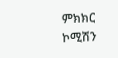ምክክር ኮሚሽን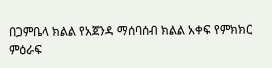በጋምቤላ ክልል የአጀንዳ ማሰባሰብ ክልል አቀፍ የምክክር ምዕራፍ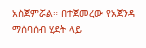አስጀምሯል። በተጀመረው የአጀንዳ ማሰባሰብ ሂደት ላይ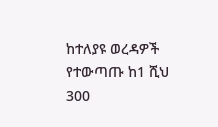ከተለያዩ ወረዳዎች የተውጣጡ ከ1 ሺህ 300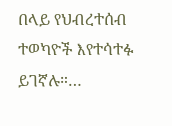በላይ የህብረተሰብ ተወካዮች እየተሳተፉ ይገኛሉ።…